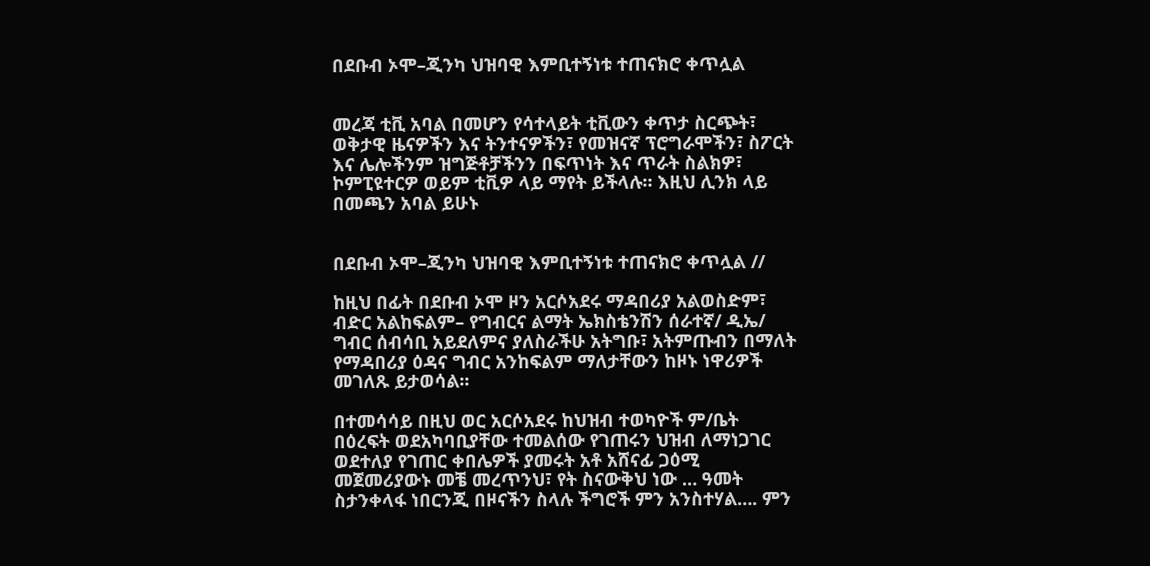በደቡብ ኦሞ–ጂንካ ህዝባዊ እምቢተኝነቱ ተጠናክሮ ቀጥሏል


መረጃ ቲቪ አባል በመሆን የሳተላይት ቲቪውን ቀጥታ ስርጭት፣ ወቅታዊ ዜናዎችን እና ትንተናዎችን፣ የመዝናኛ ፕሮግራሞችን፣ ስፖርት እና ሌሎችንም ዝግጅቶቻችንን በፍጥነት እና ጥራት ስልክዎ፣ ኮምፒዩተርዎ ወይም ቲቪዎ ላይ ማየት ይችላሉ። እዚህ ሊንክ ላይ በመጫን አባል ይሁኑ


በደቡብ ኦሞ–ጂንካ ህዝባዊ እምቢተኝነቱ ተጠናክሮ ቀጥሏል //

ከዚህ በፊት በደቡብ ኦሞ ዞን አርሶአደሩ ማዳበሪያ አልወስድም፣ ብድር አልከፍልም– የግብርና ልማት ኤክስቴንሽን ሰራተኛ/ ዲኤ/ ግብር ሰብሳቢ አይደለምና ያለስራችሁ አትግቡ፣ አትምጡብን በማለት የማዳበሪያ ዕዳና ግብር አንከፍልም ማለታቸውን ከዞኑ ነዋሪዎች መገለጹ ይታወሳል፡፡

በተመሳሳይ በዚህ ወር አርሶአደሩ ከህዝብ ተወካዮች ም/ቤት በዕረፍት ወደአካባቢያቸው ተመልሰው የገጠሩን ህዝብ ለማነጋገር ወደተለያ የገጠር ቀበሌዎች ያመሩት አቶ አሸናፊ ጋዕሚ መጀመሪያውኑ መቼ መረጥንህ፣ የት ስናውቅህ ነው … ዓመት ስታንቀላፋ ነበርንጂ በዞናችን ስላሉ ችግሮች ምን አንስተሃል…. ምን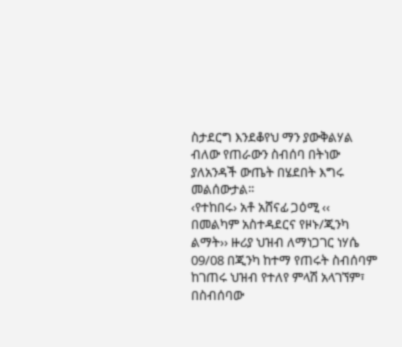ስታደርግ እንደቆየህ ማን ያውቅልሃል ብለው የጠራውን ስብሰባ በትነው ያለአንዳች ውጤት በሄደበት እግሩ መልሰውታል፡፡
‹የተከበሩ› አቶ አሸናፊ ጋዕሚ ‹‹ በመልካም አስተዳደርና የዞኑ/ጂንካ ልማት›› ዙሪያ ህዝብ ለማነጋገር ነሃሴ 09/08 በጂንካ ከተማ የጠሩት ስብሰባም ከገጠሩ ህዝብ የተለየ ምላሽ አላገኘም፣ በስብሰባው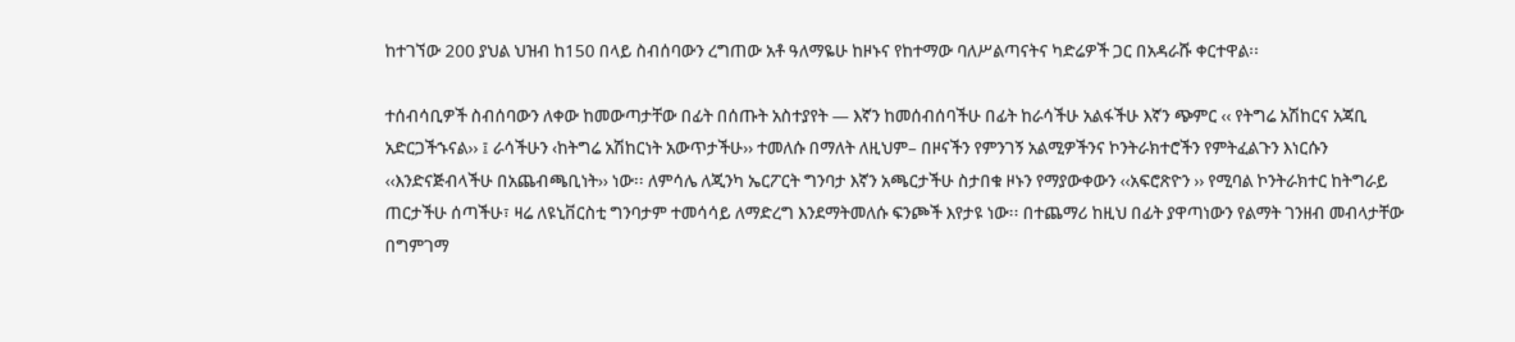ከተገኘው 200 ያህል ህዝብ ከ150 በላይ ስብሰባውን ረግጠው አቶ ዓለማዬሁ ከዞኑና የከተማው ባለሥልጣናትና ካድሬዎች ጋር በአዳራሹ ቀርተዋል፡፡

ተሰብሳቢዎች ስብሰባውን ለቀው ከመውጣታቸው በፊት በሰጡት አስተያየት — እኛን ከመሰብሰባችሁ በፊት ከራሳችሁ አልፋችሁ እኛን ጭምር ‹‹ የትግሬ አሽከርና አጃቢ አድርጋችኁናል›› ፤ ራሳችሁን ‹ከትግሬ አሽከርነት አውጥታችሁ›› ተመለሱ በማለት ለዚህም– በዞናችን የምንገኝ አልሚዎችንና ኮንትራክተሮችን የምትፈልጉን እነርሱን ‹‹እንድናጅብላችሁ በአጨብጫቢነት›› ነው፡፡ ለምሳሌ ለጂንካ ኤርፖርት ግንባታ እኛን አጫርታችሁ ስታበቁ ዞኑን የማያውቀውን ‹‹አፍሮጽዮን ›› የሚባል ኮንትራክተር ከትግራይ ጠርታችሁ ሰጣችሁ፣ ዛሬ ለዩኒቨርስቲ ግንባታም ተመሳሳይ ለማድረግ እንደማትመለሱ ፍንጮች እየታዩ ነው፡፡ በተጨማሪ ከዚህ በፊት ያዋጣነውን የልማት ገንዘብ መብላታቸው በግምገማ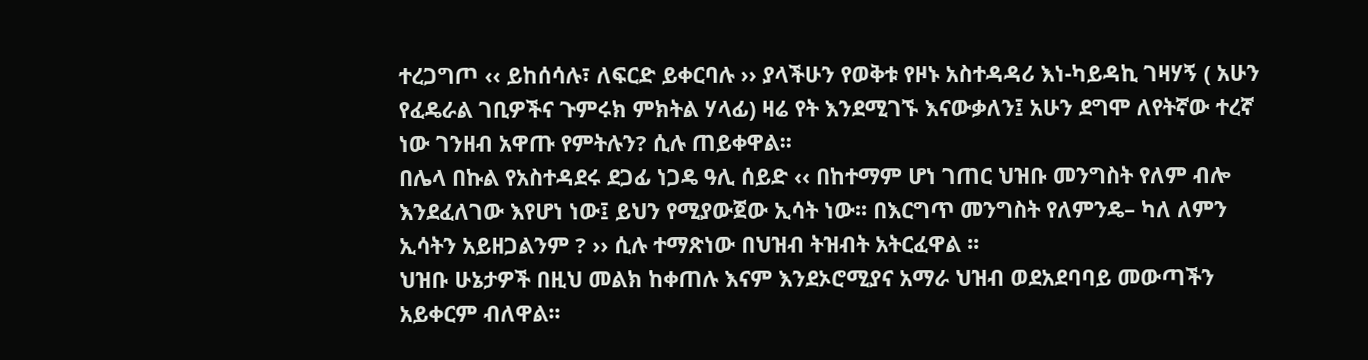ተረጋግጦ ‹‹ ይከሰሳሉ፣ ለፍርድ ይቀርባሉ ›› ያላችሁን የወቅቱ የዞኑ አስተዳዳሪ እነ-ካይዳኪ ገዛሃኝ ( አሁን የፈዴራል ገቢዎችና ጉምሩክ ምክትል ሃላፊ) ዛሬ የት እንደሚገኙ እናውቃለን፤ አሁን ደግሞ ለየትኛው ተረኛ ነው ገንዘብ አዋጡ የምትሉን? ሲሉ ጠይቀዋል፡፡
በሌላ በኩል የአስተዳደሩ ደጋፊ ነጋዴ ዓሊ ሰይድ ‹‹ በከተማም ሆነ ገጠር ህዝቡ መንግስት የለም ብሎ እንደፈለገው እየሆነ ነው፤ ይህን የሚያውጀው ኢሳት ነው፡፡ በእርግጥ መንግስት የለምንዴ– ካለ ለምን ኢሳትን አይዘጋልንም ? ›› ሲሉ ተማጽነው በህዝብ ትዝብት አትርፈዋል ፡፡
ህዝቡ ሁኔታዎች በዚህ መልክ ከቀጠሉ እናም እንደኦሮሚያና አማራ ህዝብ ወደአደባባይ መውጣችን አይቀርም ብለዋል፡፡